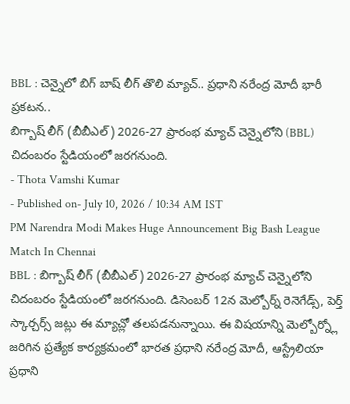BBL : చెన్నైలో బిగ్ బాష్ లీగ్ తొలి మ్యాచ్.. ప్రధాని నరేంద్ర మోదీ భారీ ప్రకటన..
బిగ్బాష్ లీగ్ (బీబీఎల్) 2026-27 ప్రారంభ మ్యాచ్ చెన్నైలోని (BBL) చిదంబరం స్టేడియంలో జరగనుంది.
- Thota Vamshi Kumar
- Published on- July 10, 2026 / 10:34 AM IST
PM Narendra Modi Makes Huge Announcement Big Bash League Match In Chennai
BBL : బిగ్బాష్ లీగ్ (బీబీఎల్) 2026-27 ప్రారంభ మ్యాచ్ చెన్నైలోని చిదంబరం స్టేడియంలో జరగనుంది. డిసెంబర్ 12న మెల్బోర్న్ రెనెగేడ్స్, పెర్త్ స్కార్చర్స్ జట్లు ఈ మ్యాచ్లో తలపడనున్నాయి. ఈ విషయాన్ని మెల్బోర్న్లో జరిగిన ప్రత్యేక కార్యక్రమంలో భారత ప్రధాని నరేంద్ర మోదీ, ఆస్ట్రేలియా ప్రధాని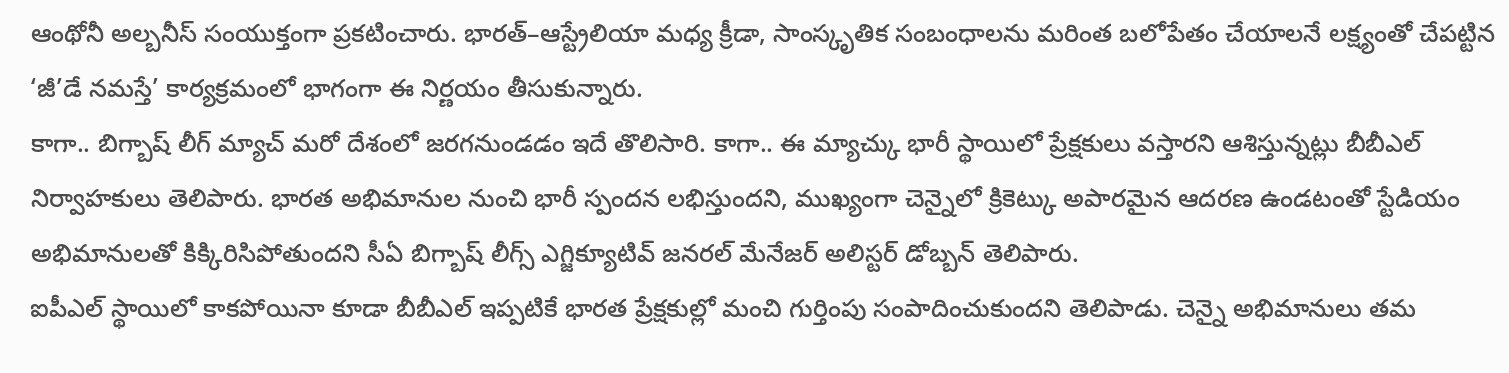ఆంథోనీ అల్బనీస్ సంయుక్తంగా ప్రకటించారు. భారత్–ఆస్ట్రేలియా మధ్య క్రీడా, సాంస్కృతిక సంబంధాలను మరింత బలోపేతం చేయాలనే లక్ష్యంతో చేపట్టిన ‘జీ’డే నమస్తే’ కార్యక్రమంలో భాగంగా ఈ నిర్ణయం తీసుకున్నారు.
కాగా.. బిగ్బాష్ లీగ్ మ్యాచ్ మరో దేశంలో జరగనుండడం ఇదే తొలిసారి. కాగా.. ఈ మ్యాచ్కు భారీ స్థాయిలో ప్రేక్షకులు వస్తారని ఆశిస్తున్నట్లు బీబీఎల్ నిర్వాహకులు తెలిపారు. భారత అభిమానుల నుంచి భారీ స్పందన లభిస్తుందని, ముఖ్యంగా చెన్నైలో క్రికెట్కు అపారమైన ఆదరణ ఉండటంతో స్టేడియం అభిమానులతో కిక్కిరిసిపోతుందని సీఏ బిగ్బాష్ లీగ్స్ ఎగ్జిక్యూటివ్ జనరల్ మేనేజర్ అలిస్టర్ డోబ్బన్ తెలిపారు.
ఐపీఎల్ స్థాయిలో కాకపోయినా కూడా బీబీఎల్ ఇప్పటికే భారత ప్రేక్షకుల్లో మంచి గుర్తింపు సంపాదించుకుందని తెలిపాడు. చెన్నై అభిమానులు తమ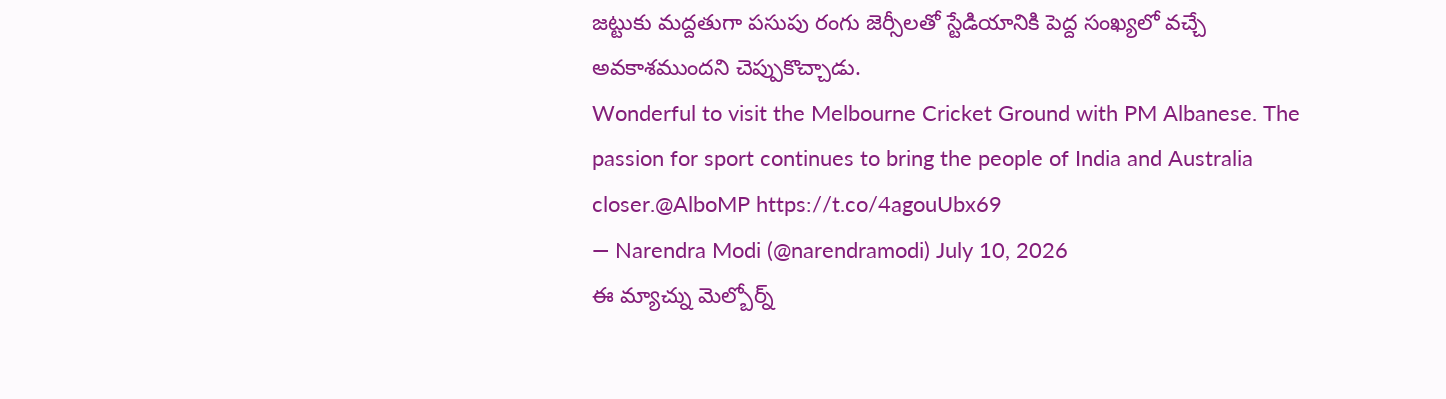జట్టుకు మద్దతుగా పసుపు రంగు జెర్సీలతో స్టేడియానికి పెద్ద సంఖ్యలో వచ్చే అవకాశముందని చెప్పుకొచ్చాడు.
Wonderful to visit the Melbourne Cricket Ground with PM Albanese. The passion for sport continues to bring the people of India and Australia closer.@AlboMP https://t.co/4agouUbx69
— Narendra Modi (@narendramodi) July 10, 2026
ఈ మ్యాచ్ను మెల్బోర్న్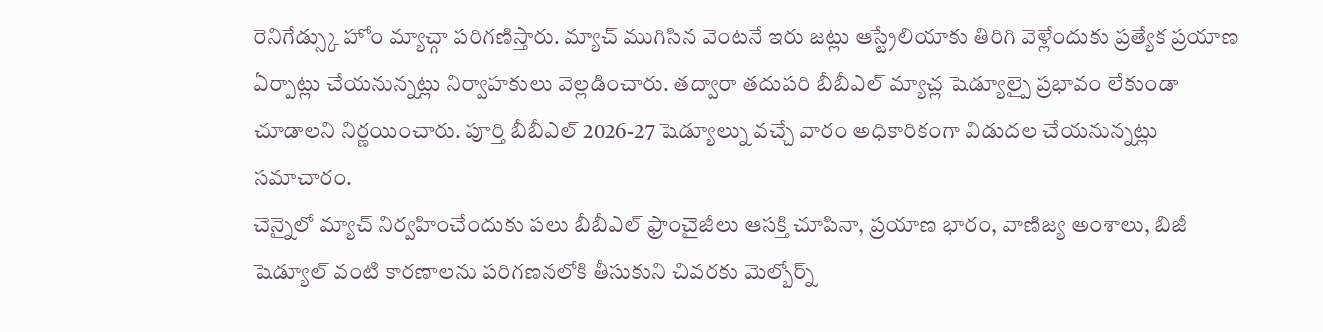రెనిగేడ్స్కు హోం మ్యాచ్గా పరిగణిస్తారు. మ్యాచ్ ముగిసిన వెంటనే ఇరు జట్లు ఆస్ట్రేలియాకు తిరిగి వెళ్లేందుకు ప్రత్యేక ప్రయాణ ఏర్పాట్లు చేయనున్నట్లు నిర్వాహకులు వెల్లడించారు. తద్వారా తదుపరి బీబీఎల్ మ్యాచ్ల షెడ్యూల్పై ప్రభావం లేకుండా చూడాలని నిర్ణయించారు. పూర్తి బీబీఎల్ 2026-27 షెడ్యూల్ను వచ్చే వారం అధికారికంగా విడుదల చేయనున్నట్లు సమాచారం.
చెన్నైలో మ్యాచ్ నిర్వహించేందుకు పలు బీబీఎల్ ఫ్రాంచైజీలు ఆసక్తి చూపినా, ప్రయాణ భారం, వాణిజ్య అంశాలు, బిజీ షెడ్యూల్ వంటి కారణాలను పరిగణనలోకి తీసుకుని చివరకు మెల్బోర్న్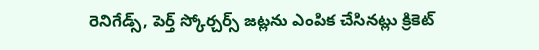రెనిగేడ్స్, పెర్త్ స్కోర్చర్స్ జట్లను ఎంపిక చేసినట్లు క్రికెట్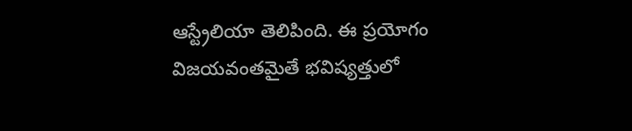ఆస్ట్రేలియా తెలిపింది. ఈ ప్రయోగం విజయవంతమైతే భవిష్యత్తులో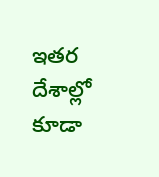ఇతర దేశాల్లో కూడా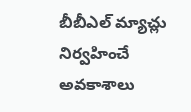బీబీఎల్ మ్యాచ్లు నిర్వహించే అవకాశాలు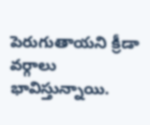పెరుగుతాయని క్రీడా వర్గాలు భావిస్తున్నాయి.